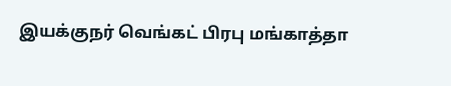இயக்குநர் வெங்கட் பிரபு மங்காத்தா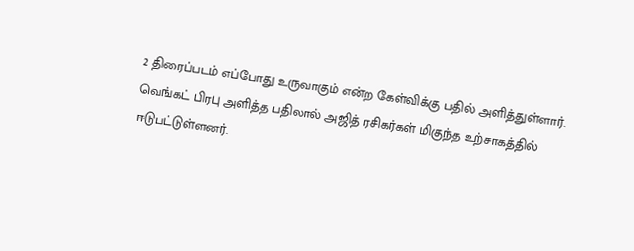2 திரைப்படம் எப்போது உருவாகும் என்ற கேள்விக்கு பதில் அளித்துள்ளார்.
வெங்கட் பிரபு அளித்த பதிலால் அஜித் ரசிகர்கள் மிகுந்த உற்சாகத்தில் ஈடுபட்டுள்ளனர்.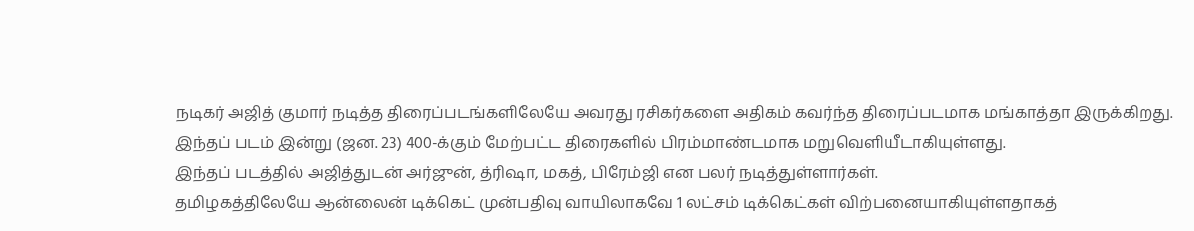நடிகர் அஜித் குமார் நடித்த திரைப்படங்களிலேயே அவரது ரசிகர்களை அதிகம் கவர்ந்த திரைப்படமாக மங்காத்தா இருக்கிறது.
இந்தப் படம் இன்று (ஜன. 23) 400-க்கும் மேற்பட்ட திரைகளில் பிரம்மாண்டமாக மறுவெளியீடாகியுள்ளது.
இந்தப் படத்தில் அஜித்துடன் அர்ஜுன், த்ரிஷா, மகத், பிரேம்ஜி என பலர் நடித்துள்ளார்கள்.
தமிழகத்திலேயே ஆன்லைன் டிக்கெட் முன்பதிவு வாயிலாகவே 1 லட்சம் டிக்கெட்கள் விற்பனையாகியுள்ளதாகத்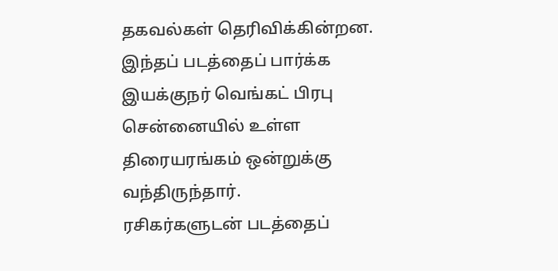தகவல்கள் தெரிவிக்கின்றன.
இந்தப் படத்தைப் பார்க்க இயக்குநர் வெங்கட் பிரபு சென்னையில் உள்ள திரையரங்கம் ஒன்றுக்கு வந்திருந்தார்.
ரசிகர்களுடன் படத்தைப்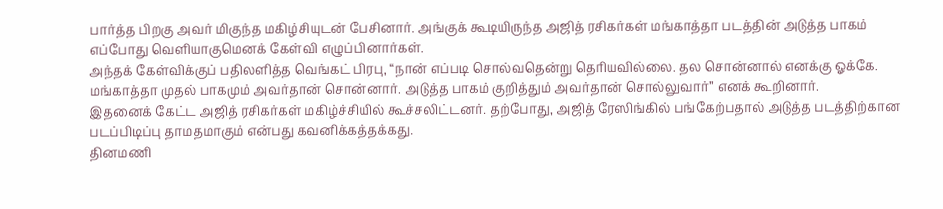பார்த்த பிறகு அவர் மிகுந்த மகிழ்சியுடன் பேசினார். அங்குக் கூடியிருந்த அஜித் ரசிகர்கள் மங்காத்தா படத்தின் அடுத்த பாகம் எப்போது வெளியாகுமெனக் கேள்வி எழுப்பினார்கள்.
அந்தக் கேள்விக்குப் பதிலளித்த வெங்கட் பிரபு, “நான் எப்படி சொல்வதென்று தெரியவில்லை. தல சொன்னால் எனக்கு ஓக்கே. மங்காத்தா முதல் பாகமும் அவர்தான் சொன்னார். அடுத்த பாகம் குறித்தும் அவர்தான் சொல்லுவார்” எனக் கூறினார்.
இதனைக் கேட்ட அஜித் ரசிகர்கள் மகிழ்ச்சியில் கூச்சலிட்டனர். தற்போது, அஜித் ரேஸிங்கில் பங்கேற்பதால் அடுத்த படத்திற்கான படப்பிடிப்பு தாமதமாகும் என்பது கவனிக்கத்தக்கது.
தினமணி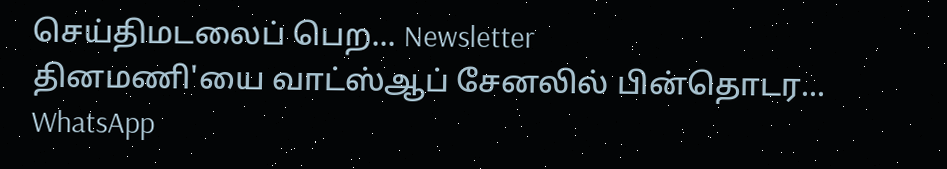செய்திமடலைப் பெற... Newsletter
தினமணி'யை வாட்ஸ்ஆப் சேனலில் பின்தொடர... WhatsApp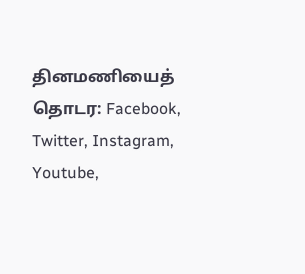தினமணியைத் தொடர: Facebook, Twitter, Instagram, Youtube,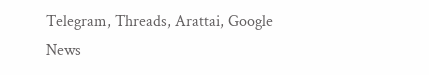Telegram, Threads, Arattai, Google News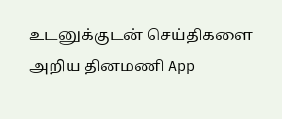உடனுக்குடன் செய்திகளை அறிய தினமணி App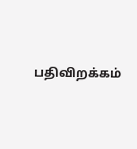பதிவிறக்கம்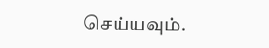செய்யவும்.